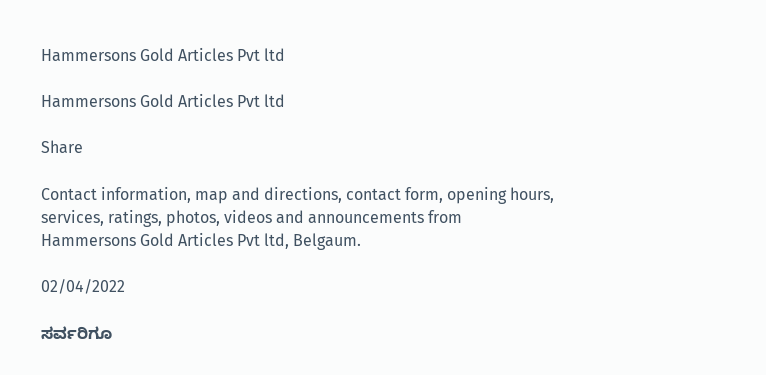Hammersons Gold Articles Pvt ltd

Hammersons Gold Articles Pvt ltd

Share

Contact information, map and directions, contact form, opening hours, services, ratings, photos, videos and announcements from Hammersons Gold Articles Pvt ltd, Belgaum.

02/04/2022

ಸರ್ವರಿಗೂ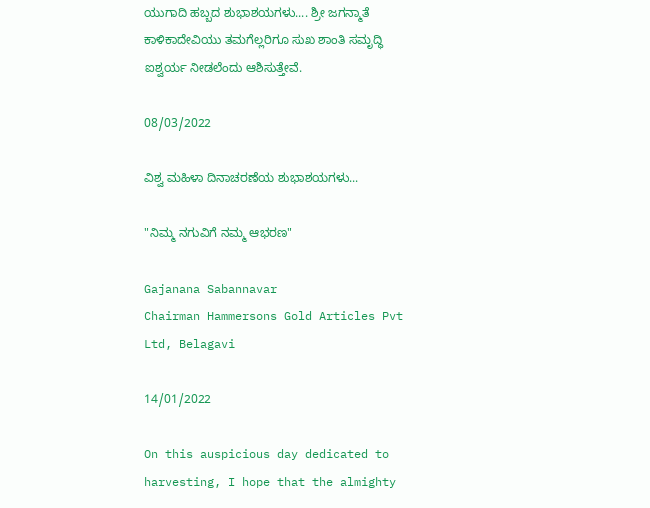ಯುಗಾದಿ ಹಬ್ಬದ ಶುಭಾಶಯಗಳು.... ಶ್ರೀ ಜಗನ್ಮಾತೆ ಕಾಳಿಕಾದೇವಿಯು ತಮಗೆಲ್ಲರಿಗೂ ಸುಖ ಶಾಂತಿ ಸಮೃದ್ಧಿ ಐಶ್ವರ್ಯ ನೀಡಲೆಂದು ಆಶಿಸುತ್ತೇವೆ.

08/03/2022

ವಿಶ್ವ ಮಹಿಳಾ ದಿನಾಚರಣೆಯ ಶುಭಾಶಯಗಳು...

"ನಿಮ್ಮ ನಗುವಿಗೆ ನಮ್ಮ ಆಭರಣ"

Gajanana Sabannavar
Chairman Hammersons Gold Articles Pvt Ltd, Belagavi

14/01/2022

On this auspicious day dedicated to harvesting, I hope that the almighty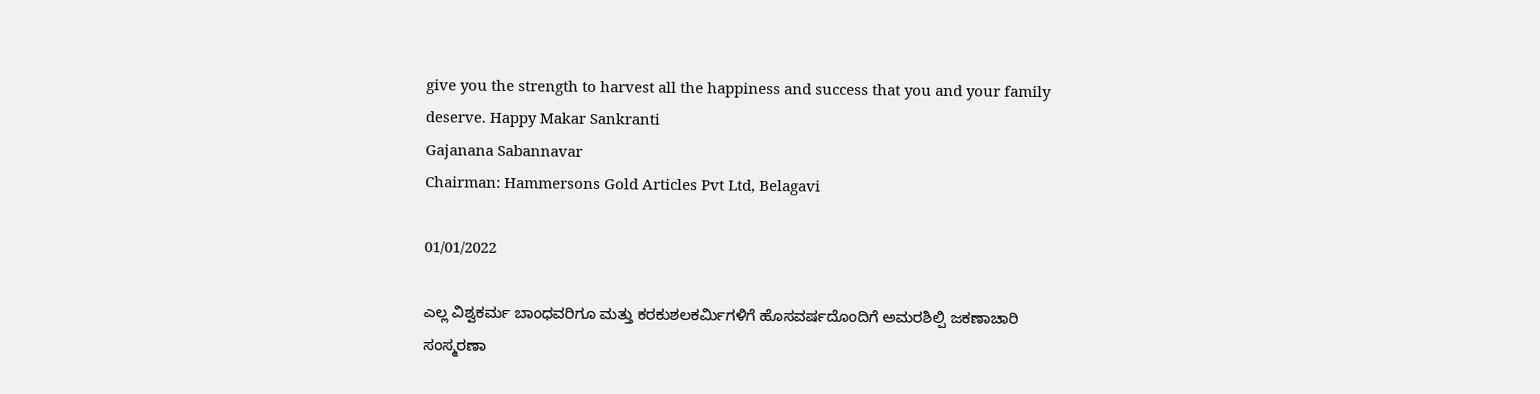give you the strength to harvest all the happiness and success that you and your family deserve. Happy Makar Sankranti
Gajanana Sabannavar
Chairman: Hammersons Gold Articles Pvt Ltd, Belagavi

01/01/2022

ಎಲ್ಲ ವಿಶ್ವಕರ್ಮ ಬಾಂಧವರಿಗೂ ಮತ್ತು ಕರಕುಶಲಕರ್ಮಿಗಳಿಗೆ ಹೊಸವರ್ಷದೊಂದಿಗೆ ಅಮರಶಿಲ್ಪಿ ಜಕಣಾಚಾರಿ ಸಂಸ್ಮರಣಾ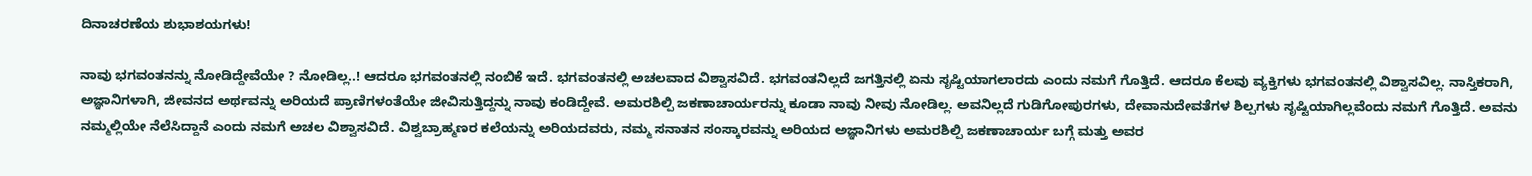ದಿನಾಚರಣೆಯ ಶುಭಾಶಯಗಳು!

ನಾವು ಭಗವಂತನನ್ನು ನೋಡಿದ್ದೇವೆಯೇ ? ನೋಡಿಲ್ಲ..! ಆದರೂ ಭಗವಂತನಲ್ಲಿ ನಂಬಿಕೆ ಇದೆ. ಭಗವಂತನಲ್ಲಿ ಅಚಲವಾದ ವಿಶ್ವಾಸವಿದೆ. ಭಗವಂತನಿಲ್ಲದೆ ಜಗತ್ತಿನಲ್ಲಿ ಏನು ಸೃಷ್ಟಿಯಾಗಲಾರದು ಎಂದು ನಮಗೆ ಗೊತ್ತಿದೆ. ಆದರೂ ಕೆಲವು ವ್ಯಕ್ತಿಗಳು ಭಗವಂತನಲ್ಲಿ ವಿಶ್ವಾಸವಿಲ್ಲ. ನಾಸ್ತಿಕರಾಗಿ, ಅಜ್ಞಾನಿಗಳಾಗಿ, ಜೀವನದ ಅರ್ಥವನ್ನು ಅರಿಯದೆ ಪ್ರಾಣಿಗಳಂತೆಯೇ ಜೀವಿಸುತ್ತಿದ್ದನ್ನು ನಾವು ಕಂಡಿದ್ದೇವೆ. ಅಮರಶಿಲ್ಪಿ ಜಕಣಾಚಾರ್ಯರನ್ನು ಕೂಡಾ ನಾವು ನೀವು ನೋಡಿಲ್ಲ. ಅವನಿಲ್ಲದೆ ಗುಡಿಗೋಪುರಗಳು, ದೇವಾನುದೇವತೆಗಳ ಶಿಲ್ಪಗಳು ಸೃಷ್ಟಿಯಾಗಿಲ್ಲವೆಂದು ನಮಗೆ ಗೊತ್ತಿದೆ. ಅವನು ನಮ್ಮಲ್ಲಿಯೇ ನೆಲೆಸಿದ್ದಾನೆ ಎಂದು ನಮಗೆ ಅಚಲ ವಿಶ್ವಾಸವಿದೆ. ವಿಶ್ವಬ್ರಾಹ್ಮಣರ ಕಲೆಯನ್ನು ಅರಿಯದವರು, ನಮ್ಮ ಸನಾತನ ಸಂಸ್ಕಾರವನ್ನು ಅರಿಯದ ಅಜ್ಞಾನಿಗಳು ಅಮರಶಿಲ್ಪಿ ಜಕಣಾಚಾರ್ಯ ಬಗ್ಗೆ ಮತ್ತು ಅವರ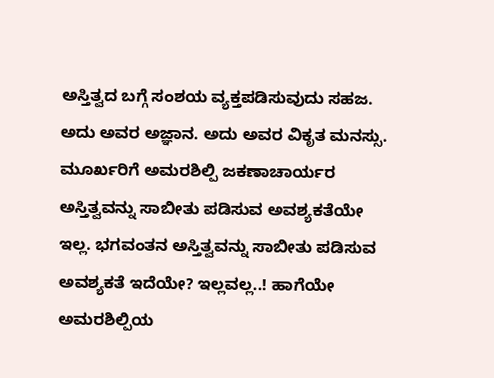ಅಸ್ತಿತ್ವದ ಬಗ್ಗೆ ಸಂಶಯ ವ್ಯಕ್ತಪಡಿಸುವುದು ಸಹಜ. ಅದು ಅವರ ಅಜ್ಞಾನ. ಅದು ಅವರ ವಿಕೃತ ಮನಸ್ಸು. ಮೂರ್ಖರಿಗೆ ಅಮರಶಿಲ್ಪಿ ಜಕಣಾಚಾರ್ಯರ ಅಸ್ತಿತ್ವವನ್ನು ಸಾಬೀತು ಪಡಿಸುವ ಅವಶ್ಯಕತೆಯೇ ಇಲ್ಲ. ಭಗವಂತನ ಅಸ್ತಿತ್ವವನ್ನು ಸಾಬೀತು ಪಡಿಸುವ ಅವಶ್ಯಕತೆ ಇದೆಯೇ? ಇಲ್ಲವಲ್ಲ..! ಹಾಗೆಯೇ ಅಮರಶಿಲ್ಪಿಯ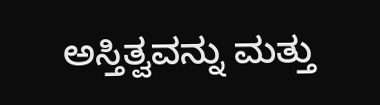ಅಸ್ತಿತ್ವವನ್ನು ಮತ್ತು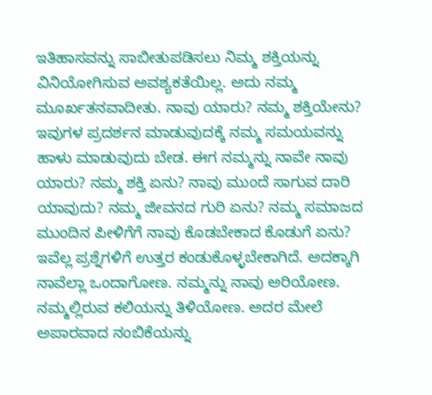ಇತಿಹಾಸವನ್ನು ಸಾಬೀತುಪಡಿಸಲು ನಿಮ್ಮ ಶಕ್ತಿಯನ್ನು ವಿನಿಯೋಗಿಸುವ ಅವಶ್ಯಕತೆಯಿಲ್ಲ. ಅದು ನಮ್ಮ ಮೂರ್ಖತನವಾದೀತು. ನಾವು ಯಾರು? ನಮ್ಮ ಶಕ್ತಿಯೇನು? ಇವುಗಳ ಪ್ರದರ್ಶನ ಮಾಡುವುದಕ್ಕೆ ನಮ್ಮ ಸಮಯವನ್ನು ಹಾಳು ಮಾಡುವುದು ಬೇಡ. ಈಗ ನಮ್ಮನ್ನು ನಾವೇ ನಾವು ಯಾರು? ನಮ್ಮ ಶಕ್ತಿ ಏನು? ನಾವು ಮುಂದೆ ಸಾಗುವ ದಾರಿ ಯಾವುದು? ನಮ್ಮ ಜೀವನದ ಗುರಿ ಏನು? ನಮ್ಮ ಸಮಾಜದ ಮುಂದಿನ ಪೀಳಿಗೆಗೆ ನಾವು ಕೊಡಬೇಕಾದ ಕೊಡುಗೆ ಏನು? ಇವೆಲ್ಲ ಪ್ರಶ್ನೆಗಳಿಗೆ ಉತ್ತರ ಕಂಡುಕೊಳ್ಳಬೇಕಾಗಿದೆ. ಅದಕ್ಕಾಗಿ ನಾವೆಲ್ಲಾ ಒಂದಾಗೋಣ. ನಮ್ಮನ್ನು ನಾವು ಅರಿಯೋಣ. ನಮ್ಮಲ್ಲಿರುವ ಕಲಿಯನ್ನು ತಿಳಿಯೋಣ. ಅದರ ಮೇಲೆ ಅಪಾರವಾದ ನಂಬಿಕೆಯನ್ನು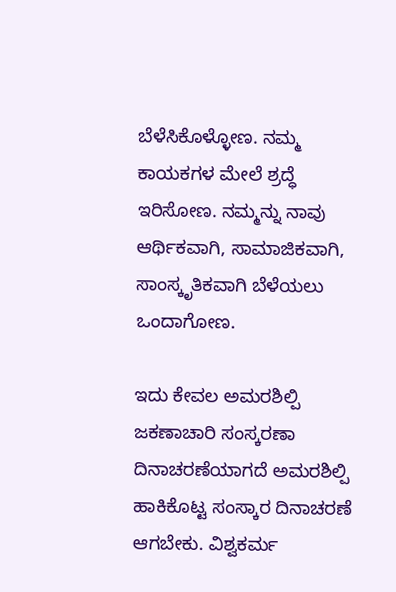ಬೆಳೆಸಿಕೊಳ್ಳೋಣ. ನಮ್ಮ ಕಾಯಕಗಳ ಮೇಲೆ ಶ್ರದ್ಧೆ ಇರಿಸೋಣ. ನಮ್ಮನ್ನು ನಾವು ಆರ್ಥಿಕವಾಗಿ, ಸಾಮಾಜಿಕವಾಗಿ, ಸಾಂಸ್ಕೃತಿಕವಾಗಿ ಬೆಳೆಯಲು ಒಂದಾಗೋಣ.

ಇದು ಕೇವಲ ಅಮರಶಿಲ್ಪಿ ಜಕಣಾಚಾರಿ ಸಂಸ್ಕರಣಾ ದಿನಾಚರಣೆಯಾಗದೆ ಅಮರಶಿಲ್ಪಿ ಹಾಕಿಕೊಟ್ಟ ಸಂಸ್ಕಾರ ದಿನಾಚರಣೆ ಆಗಬೇಕು. ವಿಶ್ವಕರ್ಮ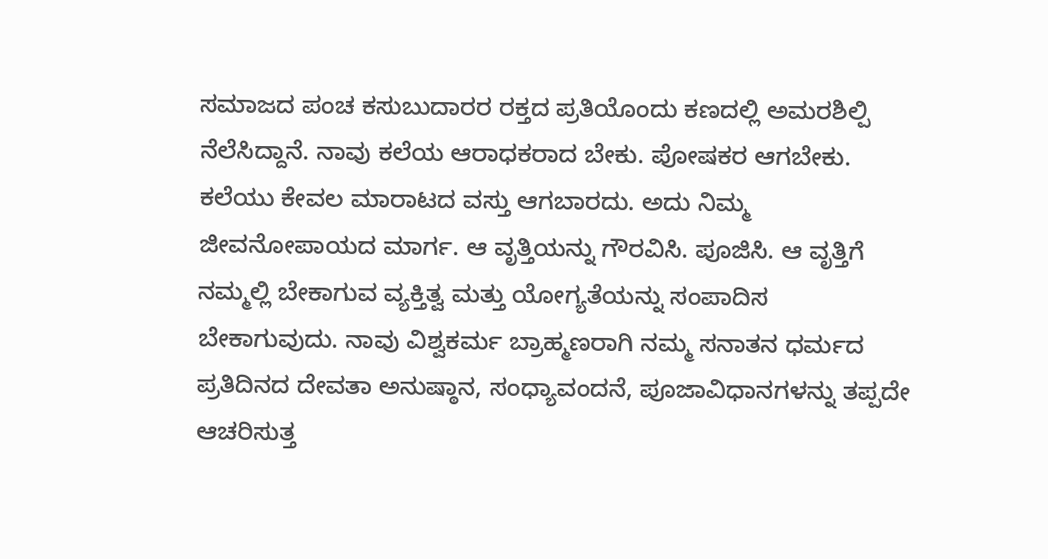ಸಮಾಜದ ಪಂಚ ಕಸುಬುದಾರರ ರಕ್ತದ ಪ್ರತಿಯೊಂದು ಕಣದಲ್ಲಿ ಅಮರಶಿಲ್ಪಿ ನೆಲೆಸಿದ್ದಾನೆ. ನಾವು ಕಲೆಯ ಆರಾಧಕರಾದ ಬೇಕು. ಪೋಷಕರ ಆಗಬೇಕು. ಕಲೆಯು ಕೇವಲ ಮಾರಾಟದ ವಸ್ತು ಆಗಬಾರದು. ಅದು ನಿಮ್ಮ ಜೀವನೋಪಾಯದ ಮಾರ್ಗ. ಆ ವೃತ್ತಿಯನ್ನು ಗೌರವಿಸಿ. ಪೂಜಿಸಿ. ಆ ವೃತ್ತಿಗೆ ನಮ್ಮಲ್ಲಿ ಬೇಕಾಗುವ ವ್ಯಕ್ತಿತ್ವ ಮತ್ತು ಯೋಗ್ಯತೆಯನ್ನು ಸಂಪಾದಿಸ ಬೇಕಾಗುವುದು. ನಾವು ವಿಶ್ವಕರ್ಮ ಬ್ರಾಹ್ಮಣರಾಗಿ ನಮ್ಮ ಸನಾತನ ಧರ್ಮದ ಪ್ರತಿದಿನದ ದೇವತಾ ಅನುಷ್ಠಾನ, ಸಂಧ್ಯಾವಂದನೆ, ಪೂಜಾವಿಧಾನಗಳನ್ನು ತಪ್ಪದೇ ಆಚರಿಸುತ್ತ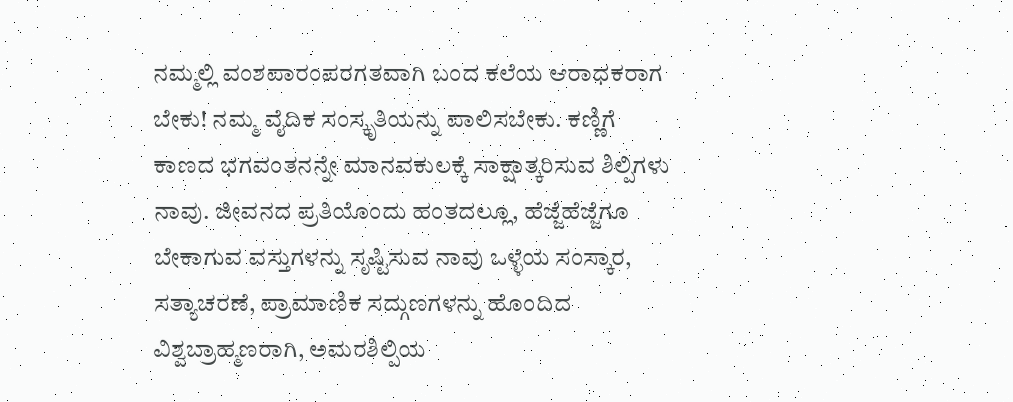ನಮ್ಮಲ್ಲಿ ವಂಶಪಾರಂಪರಗತವಾಗಿ ಬಂದ ಕಲೆಯ ಆರಾಧಕರಾಗ ಬೇಕು! ನಮ್ಮ ವೈದಿಕ ಸಂಸ್ಕೃತಿಯನ್ನು ಪಾಲಿಸಬೇಕು. ಕಣ್ಣಿಗೆ ಕಾಣದ ಭಗವಂತನನ್ನೇ ಮಾನವಕುಲಕ್ಕೆ ಸಾಕ್ಷಾತ್ಕರಿಸುವ ಶಿಲ್ಪಿಗಳು ನಾವು. ಜೀವನದ ಪ್ರತಿಯೊಂದು ಹಂತದಲ್ಲೂ, ಹೆಜ್ಜೆಹೆಜ್ಜೆಗೂ ಬೇಕಾಗುವ ವಸ್ತುಗಳನ್ನು ಸೃಷ್ಟಿಸುವ ನಾವು ಒಳ್ಳೆಯ ಸಂಸ್ಕಾರ, ಸತ್ಯಾಚರಣೆ, ಪ್ರಾಮಾಣಿಕ ಸದ್ಗುಣಗಳನ್ನು ಹೊಂದಿದ ವಿಶ್ವಬ್ರಾಹ್ಮಣರಾಗಿ, ಅಮರಶಿಲ್ಪಿಯ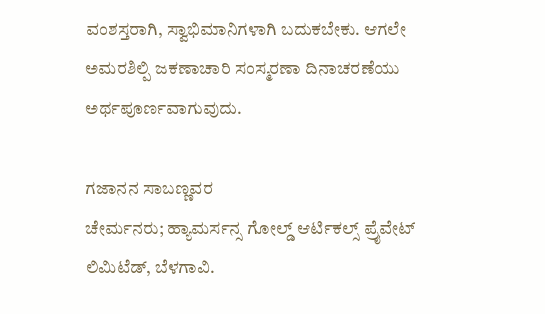ವಂಶಸ್ತರಾಗಿ, ಸ್ವಾಭಿಮಾನಿಗಳಾಗಿ ಬದುಕಬೇಕು. ಆಗಲೇ ಅಮರಶಿಲ್ಪಿ ಜಕಣಾಚಾರಿ ಸಂಸ್ಮರಣಾ ದಿನಾಚರಣೆಯು ಅರ್ಥಪೂರ್ಣವಾಗುವುದು.

ಗಜಾನನ ಸಾಬಣ್ಣವರ
ಚೇರ್ಮನರು; ಹ್ಯಾಮರ್ಸನ್ಸ ಗೋಲ್ಡ್ ಆರ್ಟಿಕಲ್ಸ್ ಪ್ರೈವೇಟ್ ಲಿಮಿಟೆಡ್, ಬೆಳಗಾವಿ.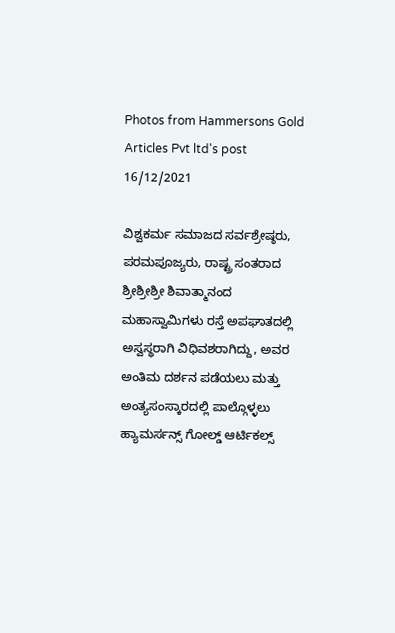Photos from Hammersons Gold Articles Pvt ltd's post 16/12/2021

ವಿಶ್ವಕರ್ಮ ಸಮಾಜದ ಸರ್ವಶ್ರೇಷ್ಠರು, ಪರಮಪೂಜ್ಯರು, ರಾಷ್ಟ್ರ ಸಂತರಾದ ಶ್ರೀಶ್ರೀಶ್ರೀ ಶಿವಾತ್ಮಾನಂದ ಮಹಾಸ್ವಾಮಿಗಳು ರಸ್ತೆ ಅಪಘಾತದಲ್ಲಿ ಅಸ್ವಸ್ಥರಾಗಿ ವಿಧಿವಶರಾಗಿದ್ದು, ಅವರ ಅಂತಿಮ ದರ್ಶನ ಪಡೆಯಲು ಮತ್ತು ಅಂತ್ಯಸಂಸ್ಕಾರದಲ್ಲಿ ಪಾಲ್ಗೊಳ್ಳಲು ಹ್ಯಾಮರ್ಸನ್ಸ್ ಗೋಲ್ಡ್ ಆರ್ಟಿಕಲ್ಸ್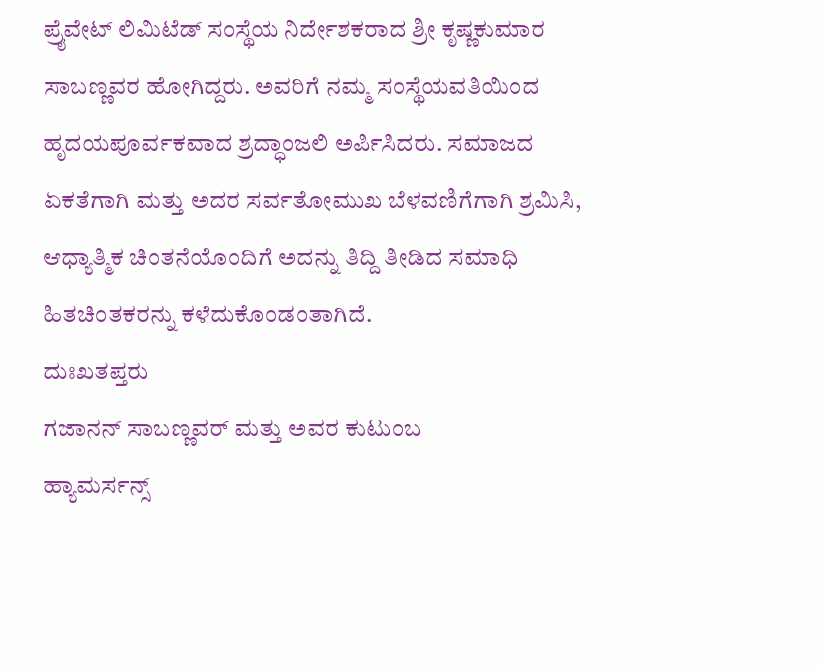ಪ್ರೈವೇಟ್ ಲಿಮಿಟೆಡ್ ಸಂಸ್ಥೆಯ ನಿರ್ದೇಶಕರಾದ ಶ್ರೀ ಕೃಷ್ಣಕುಮಾರ ಸಾಬಣ್ಣವರ ಹೋಗಿದ್ದರು. ಅವರಿಗೆ ನಮ್ಮ ಸಂಸ್ಥೆಯವತಿಯಿಂದ ಹೃದಯಪೂರ್ವಕವಾದ ಶ್ರದ್ಧಾಂಜಲಿ ಅರ್ಪಿಸಿದರು. ಸಮಾಜದ ಏಕತೆಗಾಗಿ ಮತ್ತು ಅದರ ಸರ್ವತೋಮುಖ ಬೆಳವಣಿಗೆಗಾಗಿ ಶ್ರಮಿಸಿ, ಆಧ್ಯಾತ್ಮಿಕ ಚಿಂತನೆಯೊಂದಿಗೆ ಅದನ್ನು ತಿದ್ದಿ ತೀಡಿದ ಸಮಾಧಿ ಹಿತಚಿಂತಕರನ್ನು ಕಳೆದುಕೊಂಡಂತಾಗಿದೆ.
ದುಃಖತಪ್ತರು
ಗಜಾನನ್ ಸಾಬಣ್ಣವರ್ ಮತ್ತು ಅವರ ಕುಟುಂಬ
ಹ್ಯಾಮರ್ಸನ್ಸ್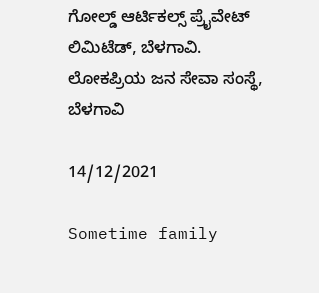ಗೋಲ್ಡ್ ಆರ್ಟಿಕಲ್ಸ್ ಪ್ರೈವೇಟ್ ಲಿಮಿಟೆಡ್, ಬೆಳಗಾವಿ.
ಲೋಕಪ್ರಿಯ ಜನ ಸೇವಾ ಸಂಸ್ಥೆ, ಬೆಳಗಾವಿ

14/12/2021

Sometime family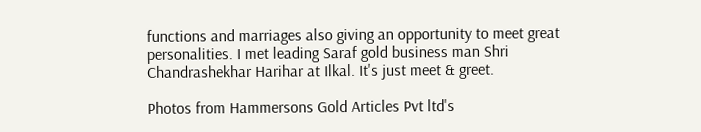functions and marriages also giving an opportunity to meet great personalities. I met leading Saraf gold business man Shri Chandrashekhar Harihar at Ilkal. It's just meet & greet.

Photos from Hammersons Gold Articles Pvt ltd's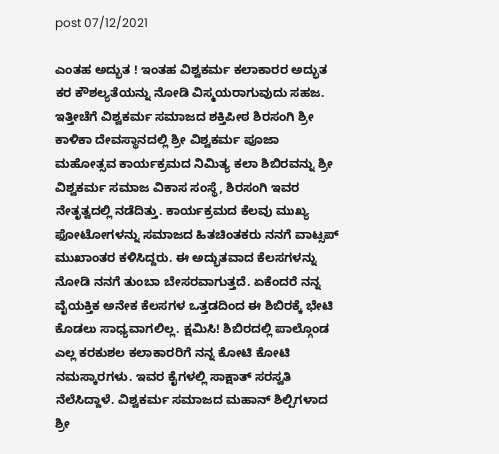post 07/12/2021

ಎಂತಹ ಅದ್ಭುತ ! ಇಂತಹ ವಿಶ್ವಕರ್ಮ ಕಲಾಕಾರರ ಅದ್ಭುತ ಕರ ಕೌಶಲ್ಯತೆಯನ್ನು ನೋಡಿ ವಿಸ್ಮಯರಾಗುವುದು ಸಹಜ. ಇತ್ತೀಚೆಗೆ ವಿಶ್ವಕರ್ಮ ಸಮಾಜದ ಶಕ್ತಿಪೀಠ ಶಿರಸಂಗಿ ಶ್ರೀ ಕಾಳಿಕಾ ದೇವಸ್ಥಾನದಲ್ಲಿ ಶ್ರೀ ವಿಶ್ವಕರ್ಮ ಪೂಜಾ ಮಹೋತ್ಸವ ಕಾರ್ಯಕ್ರಮದ ನಿಮಿತ್ಯ ಕಲಾ ಶಿಬಿರವನ್ನು ಶ್ರೀ ವಿಶ್ವಕರ್ಮ ಸಮಾಜ ವಿಕಾಸ ಸಂಸ್ಥೆ, ಶಿರಸಂಗಿ ಇವರ ನೇತೃತ್ವದಲ್ಲಿ ನಡೆದಿತ್ತು. ಕಾರ್ಯಕ್ರಮದ ಕೆಲವು ಮುಖ್ಯ ಫೋಟೋಗಳನ್ನು ಸಮಾಜದ ಹಿತಚಿಂತಕರು ನನಗೆ ವಾಟ್ಸಪ್ ಮುಖಾಂತರ ಕಳಿಸಿದ್ದರು. ಈ ಅದ್ಭುತವಾದ ಕೆಲಸಗಳನ್ನು ನೋಡಿ ನನಗೆ ತುಂಬಾ ಬೇಸರವಾಗುತ್ತದೆ. ಏಕೆಂದರೆ ನನ್ನ ವೈಯಕ್ತಿಕ ಅನೇಕ ಕೆಲಸಗಳ ಒತ್ತಡದಿಂದ ಈ ಶಿಬಿರಕ್ಕೆ ಭೇಟಿ ಕೊಡಲು ಸಾಧ್ಯವಾಗಲಿಲ್ಲ. ಕ್ಷಮಿಸಿ! ಶಿಬಿರದಲ್ಲಿ ಪಾಲ್ಗೊಂಡ ಎಲ್ಲ ಕರಕುಶಲ ಕಲಾಕಾರರಿಗೆ ನನ್ನ ಕೋಟಿ ಕೋಟಿ ನಮಸ್ಕಾರಗಳು. ಇವರ ಕೈಗಳಲ್ಲಿ ಸಾಕ್ಷಾತ್ ಸರಸ್ವತಿ ನೆಲೆಸಿದ್ದಾಳೆ. ವಿಶ್ವಕರ್ಮ ಸಮಾಜದ ಮಹಾನ್ ಶಿಲ್ಪಿಗಳಾದ ಶ್ರೀ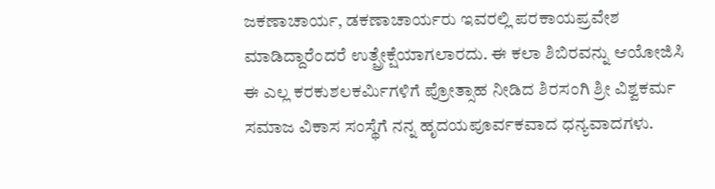ಜಕಣಾಚಾರ್ಯ, ಡಕಣಾಚಾರ್ಯರು ಇವರಲ್ಲಿ ಪರಕಾಯಪ್ರವೇಶ ಮಾಡಿದ್ದಾರೆಂದರೆ ಉತ್ಪ್ರೇಕ್ಷೆಯಾಗಲಾರದು. ಈ ಕಲಾ ಶಿಬಿರವನ್ನು ಆಯೋಜಿಸಿ ಈ ಎಲ್ಲ ಕರಕುಶಲಕರ್ಮಿಗಳಿಗೆ ಪ್ರೋತ್ಸಾಹ ನೀಡಿದ ಶಿರಸಂಗಿ ಶ್ರೀ ವಿಶ್ವಕರ್ಮ ಸಮಾಜ ವಿಕಾಸ ಸಂಸ್ಥೆಗೆ ನನ್ನ ಹೃದಯಪೂರ್ವಕವಾದ ಧನ್ಯವಾದಗಳು.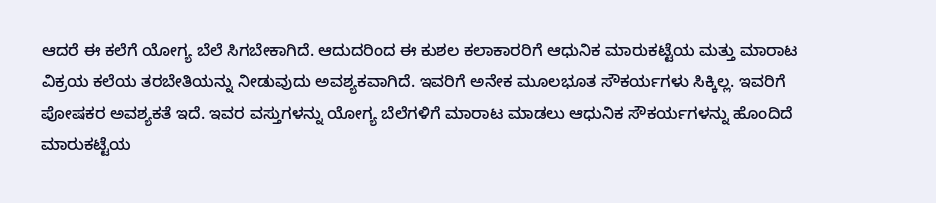ಆದರೆ ಈ ಕಲೆಗೆ ಯೋಗ್ಯ ಬೆಲೆ ಸಿಗಬೇಕಾಗಿದೆ. ಆದುದರಿಂದ ಈ ಕುಶಲ ಕಲಾಕಾರರಿಗೆ ಆಧುನಿಕ ಮಾರುಕಟ್ಟೆಯ ಮತ್ತು ಮಾರಾಟ ವಿಕ್ರಯ ಕಲೆಯ ತರಬೇತಿಯನ್ನು ನೀಡುವುದು ಅವಶ್ಯಕವಾಗಿದೆ. ಇವರಿಗೆ ಅನೇಕ ಮೂಲಭೂತ ಸೌಕರ್ಯಗಳು ಸಿಕ್ಕಿಲ್ಲ. ಇವರಿಗೆ ಪೋಷಕರ ಅವಶ್ಯಕತೆ ಇದೆ. ಇವರ ವಸ್ತುಗಳನ್ನು ಯೋಗ್ಯ ಬೆಲೆಗಳಿಗೆ ಮಾರಾಟ ಮಾಡಲು ಆಧುನಿಕ ಸೌಕರ್ಯಗಳನ್ನು ಹೊಂದಿದೆ ಮಾರುಕಟ್ಟೆಯ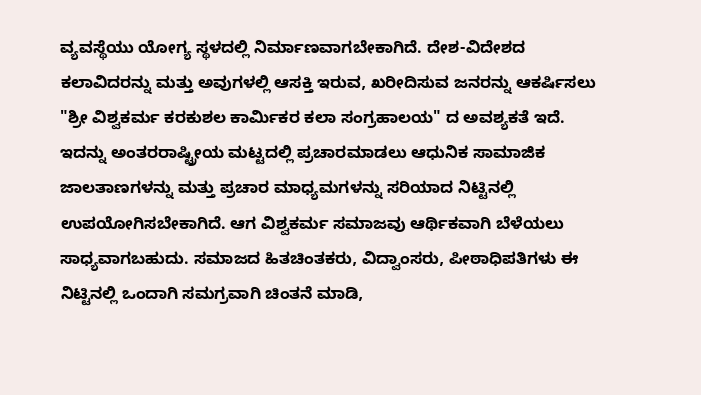ವ್ಯವಸ್ಥೆಯು ಯೋಗ್ಯ ಸ್ಥಳದಲ್ಲಿ ನಿರ್ಮಾಣವಾಗಬೇಕಾಗಿದೆ. ದೇಶ-ವಿದೇಶದ ಕಲಾವಿದರನ್ನು ಮತ್ತು ಅವುಗಳಲ್ಲಿ ಆಸಕ್ತಿ ಇರುವ, ಖರೀದಿಸುವ ಜನರನ್ನು ಆಕರ್ಷಿಸಲು "ಶ್ರೀ ವಿಶ್ವಕರ್ಮ ಕರಕುಶಲ ಕಾರ್ಮಿಕರ ಕಲಾ ಸಂಗ್ರಹಾಲಯ" ದ ಅವಶ್ಯಕತೆ ಇದೆ. ಇದನ್ನು ಅಂತರರಾಷ್ಟ್ರೀಯ ಮಟ್ಟದಲ್ಲಿ ಪ್ರಚಾರಮಾಡಲು ಆಧುನಿಕ ಸಾಮಾಜಿಕ ಜಾಲತಾಣಗಳನ್ನು ಮತ್ತು ಪ್ರಚಾರ ಮಾಧ್ಯಮಗಳನ್ನು ಸರಿಯಾದ ನಿಟ್ಟಿನಲ್ಲಿ ಉಪಯೋಗಿಸಬೇಕಾಗಿದೆ. ಆಗ ವಿಶ್ವಕರ್ಮ ಸಮಾಜವು ಆರ್ಥಿಕವಾಗಿ ಬೆಳೆಯಲು ಸಾಧ್ಯವಾಗಬಹುದು. ಸಮಾಜದ ಹಿತಚಿಂತಕರು, ವಿದ್ವಾಂಸರು, ಪೀಠಾಧಿಪತಿಗಳು ಈ ನಿಟ್ಟಿನಲ್ಲಿ ಒಂದಾಗಿ ಸಮಗ್ರವಾಗಿ ಚಿಂತನೆ ಮಾಡಿ,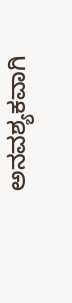ಅನವಶ್ಯಕವಾಗಿ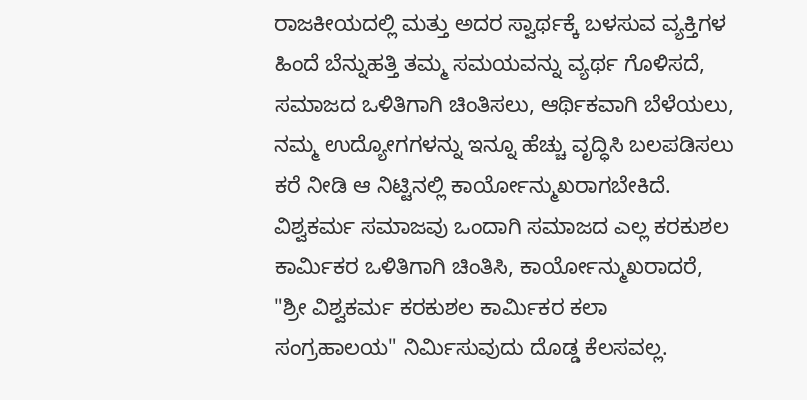ರಾಜಕೀಯದಲ್ಲಿ ಮತ್ತು ಅದರ ಸ್ವಾರ್ಥಕ್ಕೆ ಬಳಸುವ ವ್ಯಕ್ತಿಗಳ ಹಿಂದೆ ಬೆನ್ನುಹತ್ತಿ ತಮ್ಮ ಸಮಯವನ್ನು ವ್ಯರ್ಥ ಗೊಳಿಸದೆ, ಸಮಾಜದ ಒಳಿತಿಗಾಗಿ ಚಿಂತಿಸಲು, ಆರ್ಥಿಕವಾಗಿ ಬೆಳೆಯಲು, ನಮ್ಮ ಉದ್ಯೋಗಗಳನ್ನು ಇನ್ನೂ ಹೆಚ್ಚು ವೃದ್ಧಿಸಿ ಬಲಪಡಿಸಲು ಕರೆ ನೀಡಿ ಆ ನಿಟ್ಟಿನಲ್ಲಿ ಕಾರ್ಯೋನ್ಮುಖರಾಗಬೇಕಿದೆ. ವಿಶ್ವಕರ್ಮ ಸಮಾಜವು ಒಂದಾಗಿ ಸಮಾಜದ ಎಲ್ಲ ಕರಕುಶಲ ಕಾರ್ಮಿಕರ ಒಳಿತಿಗಾಗಿ ಚಿಂತಿಸಿ, ಕಾರ್ಯೋನ್ಮುಖರಾದರೆ, "ಶ್ರೀ ವಿಶ್ವಕರ್ಮ ಕರಕುಶಲ ಕಾರ್ಮಿಕರ ಕಲಾ ಸಂಗ್ರಹಾಲಯ" ನಿರ್ಮಿಸುವುದು ದೊಡ್ಡ ಕೆಲಸವಲ್ಲ.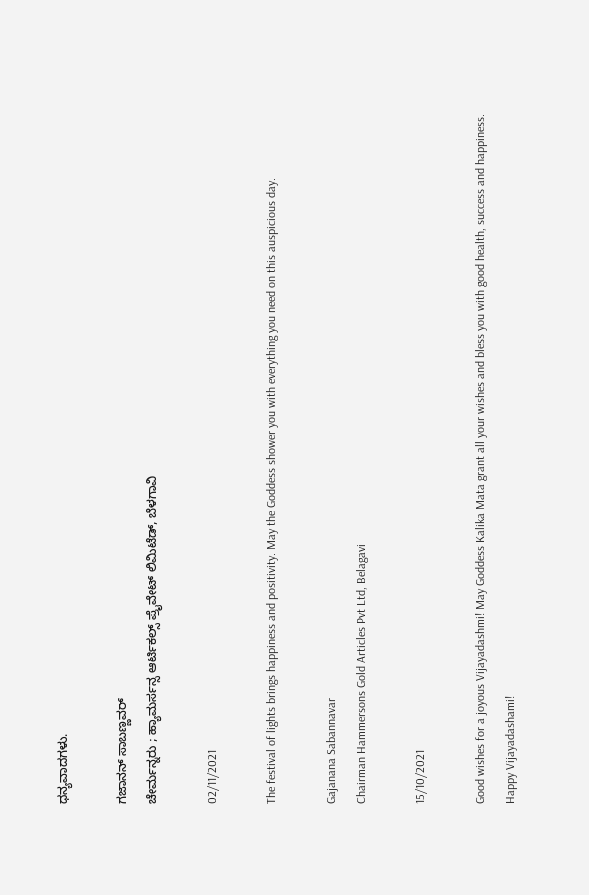ಧನ್ಯವಾದಗಳು.

ಗಜಾನನ್ ಸಾಬಣ್ಣವರ್
ಚೇರ್ಮನ್ನರು ; ಹ್ಯಾಮರ್ಸನ್ಸ ಆರ್ಟಿಕಲ್ಸ್ ಪ್ರೈವೇಟ್ ಲಿಮಿಟೆಡ್, ಬೆಳಗಾವಿ

02/11/2021

The festival of lights brings happiness and positivity. May the Goddess shower you with everything you need on this auspicious day.

Gajanana Sabannavar
Chairman Hammersons Gold Articles Pvt Ltd, Belagavi

15/10/2021

Good wishes for a joyous Vijayadashmi! May Goddess Kalika Mata grant all your wishes and bless you with good health, success and happiness.
Happy Vijayadashami!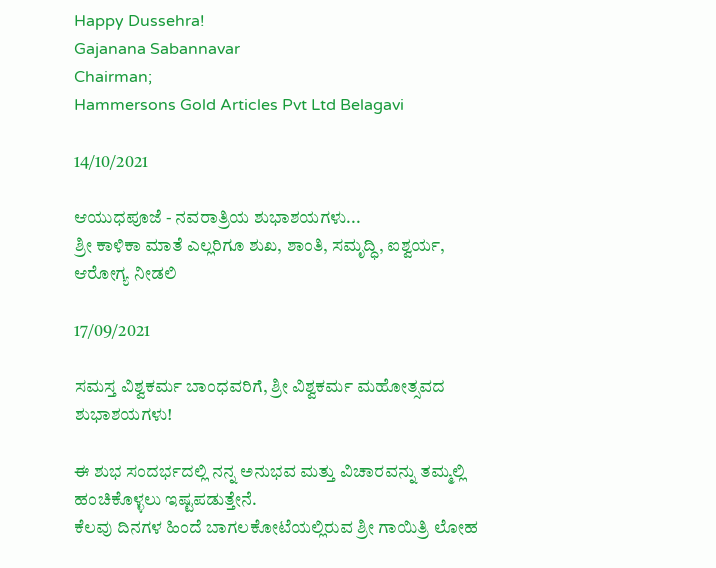Happy Dussehra!
Gajanana Sabannavar
Chairman;
Hammersons Gold Articles Pvt Ltd Belagavi

14/10/2021

ಆಯುಧಪೂಜೆ - ನವರಾತ್ರಿಯ ಶುಭಾಶಯಗಳು...
ಶ್ರೀ ಕಾಳಿಕಾ ಮಾತೆ ಎಲ್ಲರಿಗೂ ಶುಖ, ಶಾಂತಿ, ಸಮೃದ್ಧಿ, ಐಶ್ವರ್ಯ, ಆರೋಗ್ಯ ನೀಡಲಿ

17/09/2021

ಸಮಸ್ತ ವಿಶ್ವಕರ್ಮ ಬಾಂಧವರಿಗೆ, ಶ್ರೀ ವಿಶ್ವಕರ್ಮ ಮಹೋತ್ಸವದ ಶುಭಾಶಯಗಳು!

ಈ ಶುಭ ಸಂದರ್ಭದಲ್ಲಿ ನನ್ನ ಅನುಭವ ಮತ್ತು ವಿಚಾರವನ್ನು ತಮ್ಮಲ್ಲಿ ಹಂಚಿಕೊಳ್ಳಲು ಇಷ್ಟಪಡುತ್ತೇನೆ.
ಕೆಲವು ದಿನಗಳ ಹಿಂದೆ ಬಾಗಲಕೋಟೆಯಲ್ಲಿರುವ ಶ್ರೀ ಗಾಯಿತ್ರಿ ಲೋಹ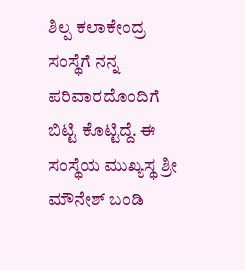ಶಿಲ್ಪ ಕಲಾಕೇಂದ್ರ ಸಂಸ್ಥೆಗೆ ನನ್ನ ಪರಿವಾರದೊಂದಿಗೆ ಬಿಟ್ಟಿ ಕೊಟ್ಟಿದ್ದೆ. ಈ ಸಂಸ್ಥೆಯ ಮುಖ್ಯಸ್ಥ ಶ್ರೀ ಮೌನೇಶ್ ಬಂಡಿ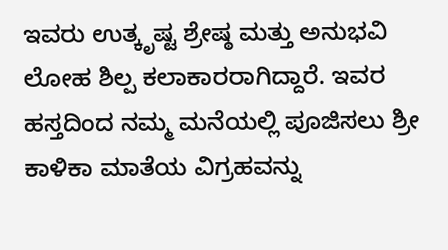ಇವರು ಉತ್ಕೃಷ್ಟ ಶ್ರೇಷ್ಠ ಮತ್ತು ಅನುಭವಿ ಲೋಹ ಶಿಲ್ಪ ಕಲಾಕಾರರಾಗಿದ್ದಾರೆ. ಇವರ ಹಸ್ತದಿಂದ ನಮ್ಮ ಮನೆಯಲ್ಲಿ ಪೂಜಿಸಲು ಶ್ರೀ ಕಾಳಿಕಾ ಮಾತೆಯ ವಿಗ್ರಹವನ್ನು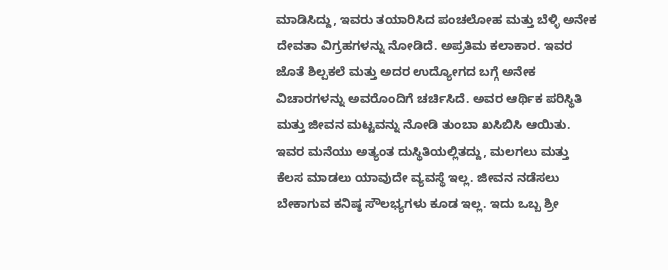ಮಾಡಿಸಿದ್ದು, ಇವರು ತಯಾರಿಸಿದ ಪಂಚಲೋಹ ಮತ್ತು ಬೆಳ್ಳಿ ಅನೇಕ ದೇವತಾ ವಿಗ್ರಹಗಳನ್ನು ನೋಡಿದೆ. ಅಪ್ರತಿಮ ಕಲಾಕಾರ. ಇವರ ಜೊತೆ ಶಿಲ್ಪಕಲೆ ಮತ್ತು ಅದರ ಉದ್ಯೋಗದ ಬಗ್ಗೆ ಅನೇಕ ವಿಚಾರಗಳನ್ನು ಅವರೊಂದಿಗೆ ಚರ್ಚಿಸಿದೆ. ಅವರ ಆರ್ಥಿಕ ಪರಿಸ್ಥಿತಿ ಮತ್ತು ಜೀವನ ಮಟ್ಟವನ್ನು ನೋಡಿ ತುಂಬಾ ಖಸಿಬಿಸಿ ಆಯಿತು. ಇವರ ಮನೆಯು ಅತ್ಯಂತ ದುಸ್ಥಿತಿಯಲ್ಲಿತದ್ದು, ಮಲಗಲು ಮತ್ತು ಕೆಲಸ ಮಾಡಲು ಯಾವುದೇ ವ್ಯವಸ್ಥೆ ಇಲ್ಲ. ಜೀವನ ನಡೆಸಲು ಬೇಕಾಗುವ ಕನಿಷ್ಠ ಸೌಲಭ್ಯಗಳು ಕೂಡ ಇಲ್ಲ. ಇದು ಒಬ್ಬ ಶ್ರೀ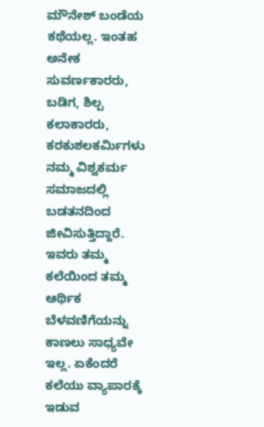ಮೌನೇಶ್ ಬಂಡೆಯ ಕಥೆಯಲ್ಲ. ಇಂತಹ ಅನೇಕ ಸುವರ್ಣಕಾರರು, ಬಡಿಗ, ಶಿಲ್ಪ ಕಲಾಕಾರರು, ಕರಕುಶಲಕರ್ಮಿಗಳು ನಮ್ಮ ವಿಶ್ವಕರ್ಮ ಸಮಾಜದಲ್ಲಿ ಬಡತನದಿಂದ ಜೀವಿಸುತ್ತಿದ್ದಾರೆ. ಇವರು ತಮ್ಮ ಕಲೆಯಿಂದ ತಮ್ಮ ಆರ್ಥಿಕ ಬೆಳವಣಿಗೆಯನ್ನು ಕಾಣಲು ಸಾಧ್ಯವೇ ಇಲ್ಲ. ಏಕೆಂದರೆ ಕಲೆಯು ವ್ಯಾಪಾರಕ್ಕೆ ಇಡುವ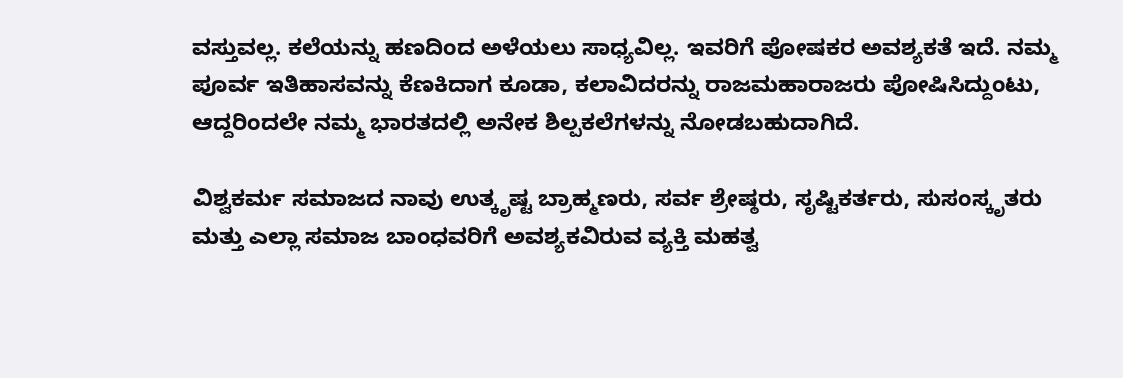ವಸ್ತುವಲ್ಲ. ಕಲೆಯನ್ನು ಹಣದಿಂದ ಅಳೆಯಲು ಸಾಧ್ಯವಿಲ್ಲ. ಇವರಿಗೆ ಪೋಷಕರ ಅವಶ್ಯಕತೆ ಇದೆ. ನಮ್ಮ ಪೂರ್ವ ಇತಿಹಾಸವನ್ನು ಕೆಣಕಿದಾಗ ಕೂಡಾ, ಕಲಾವಿದರನ್ನು ರಾಜಮಹಾರಾಜರು ಪೋಷಿಸಿದ್ದುಂಟು,
ಆದ್ದರಿಂದಲೇ ನಮ್ಮ ಭಾರತದಲ್ಲಿ ಅನೇಕ ಶಿಲ್ಪಕಲೆಗಳನ್ನು ನೋಡಬಹುದಾಗಿದೆ.

ವಿಶ್ವಕರ್ಮ ಸಮಾಜದ ನಾವು ಉತ್ಕೃಷ್ಟ ಬ್ರಾಹ್ಮಣರು, ಸರ್ವ ಶ್ರೇಷ್ಠರು, ಸೃಷ್ಟಿಕರ್ತರು, ಸುಸಂಸ್ಕೃತರು ಮತ್ತು ಎಲ್ಲಾ ಸಮಾಜ ಬಾಂಧವರಿಗೆ ಅವಶ್ಯಕವಿರುವ ವ್ಯಕ್ತಿ ಮಹತ್ವ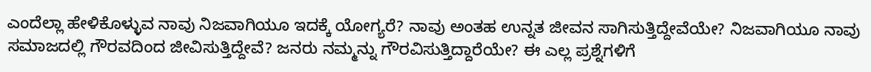ಎಂದೆಲ್ಲಾ ಹೇಳಿಕೊಳ್ಳುವ ನಾವು ನಿಜವಾಗಿಯೂ ಇದಕ್ಕೆ ಯೋಗ್ಯರೆ? ನಾವು ಅಂತಹ ಉನ್ನತ ಜೀವನ ಸಾಗಿಸುತ್ತಿದ್ದೇವೆಯೇ? ನಿಜವಾಗಿಯೂ ನಾವು ಸಮಾಜದಲ್ಲಿ ಗೌರವದಿಂದ ಜೀವಿಸುತ್ತಿದ್ದೇವೆ? ಜನರು ನಮ್ಮನ್ನು ಗೌರವಿಸುತ್ತಿದ್ದಾರೆಯೇ? ಈ ಎಲ್ಲ ಪ್ರಶ್ನೆಗಳಿಗೆ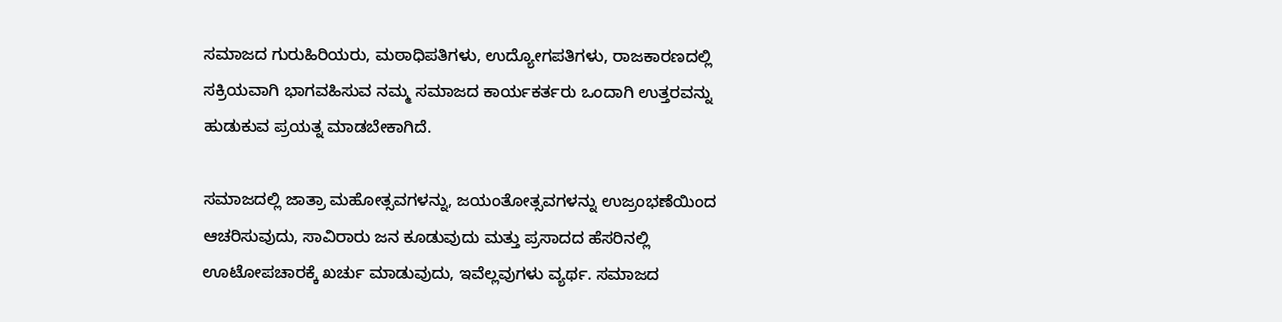ಸಮಾಜದ ಗುರುಹಿರಿಯರು, ಮಠಾಧಿಪತಿಗಳು, ಉದ್ಯೋಗಪತಿಗಳು, ರಾಜಕಾರಣದಲ್ಲಿ ಸಕ್ರಿಯವಾಗಿ ಭಾಗವಹಿಸುವ ನಮ್ಮ ಸಮಾಜದ ಕಾರ್ಯಕರ್ತರು ಒಂದಾಗಿ ಉತ್ತರವನ್ನು ಹುಡುಕುವ ಪ್ರಯತ್ನ ಮಾಡಬೇಕಾಗಿದೆ.

ಸಮಾಜದಲ್ಲಿ ಜಾತ್ರಾ ಮಹೋತ್ಸವಗಳನ್ನು, ಜಯಂತೋತ್ಸವಗಳನ್ನು ಉಜ್ರಂಭಣೆಯಿಂದ ಆಚರಿಸುವುದು, ಸಾವಿರಾರು ಜನ ಕೂಡುವುದು ಮತ್ತು ಪ್ರಸಾದದ ಹೆಸರಿನಲ್ಲಿ ಊಟೋಪಚಾರಕ್ಕೆ ಖರ್ಚು ಮಾಡುವುದು, ಇವೆಲ್ಲವುಗಳು ವ್ಯರ್ಥ. ಸಮಾಜದ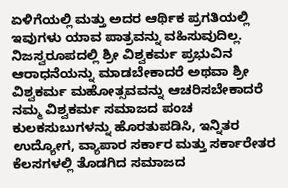ಏಳಿಗೆಯಲ್ಲಿ ಮತ್ತು ಅದರ ಆರ್ಥಿಕ ಪ್ರಗತಿಯಲ್ಲಿ ಇವುಗಳು ಯಾವ ಪಾತ್ರವನ್ನು ವಹಿಸುವುದಿಲ್ಲ. ನಿಜಸ್ವರೂಪದಲ್ಲಿ ಶ್ರೀ ವಿಶ್ವಕರ್ಮ ಪ್ರಭುವಿನ ಆರಾಧನೆಯನ್ನು ಮಾಡಬೇಕಾದರೆ ಅಥವಾ ಶ್ರೀ ವಿಶ್ವಕರ್ಮ ಮಹೋತ್ಸವವನ್ನು ಆಚರಿಸಬೇಕಾದರೆ ನಮ್ಮ ವಿಶ್ವಕರ್ಮ ಸಮಾಜದ ಪಂಚ ಕುಲಕಸುಬುಗಳನ್ನು ಹೊರತುಪಡಿಸಿ, ಇನ್ನಿತರ ಉದ್ಯೋಗ, ವ್ಯಾಪಾರ ಸರ್ಕಾರ ಮತ್ತು ಸರ್ಕಾರೇತರ ಕೆಲಸಗಳಲ್ಲಿ ತೊಡಗಿದ ಸಮಾಜದ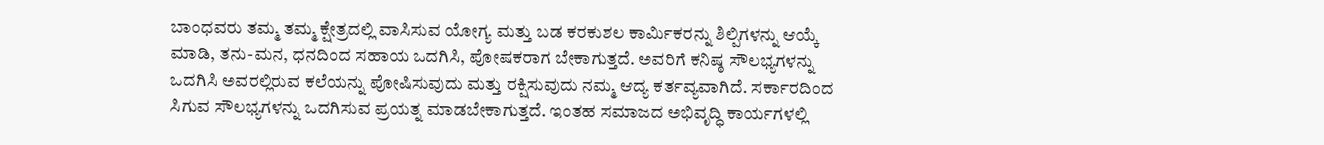ಬಾಂಧವರು ತಮ್ಮ ತಮ್ಮ ಕ್ಷೇತ್ರದಲ್ಲಿ ವಾಸಿಸುವ ಯೋಗ್ಯ ಮತ್ತು ಬಡ ಕರಕುಶಲ ಕಾರ್ಮಿಕರನ್ನು ಶಿಲ್ಪಿಗಳನ್ನು ಆಯ್ಕೆ ಮಾಡಿ, ತನು-ಮನ, ಧನದಿಂದ ಸಹಾಯ ಒದಗಿಸಿ, ಪೋಷಕರಾಗ ಬೇಕಾಗುತ್ತದೆ. ಅವರಿಗೆ ಕನಿಷ್ಠ ಸೌಲಭ್ಯಗಳನ್ನು ಒದಗಿಸಿ ಅವರಲ್ಲಿರುವ ಕಲೆಯನ್ನು ಪೋಷಿಸುವುದು ಮತ್ತು ರಕ್ಷಿಸುವುದು ನಮ್ಮ ಆದ್ಯ ಕರ್ತವ್ಯವಾಗಿದೆ. ಸರ್ಕಾರದಿಂದ ಸಿಗುವ ಸೌಲಭ್ಯಗಳನ್ನು ಒದಗಿಸುವ ಪ್ರಯತ್ನ ಮಾಡಬೇಕಾಗುತ್ತದೆ. ಇಂತಹ ಸಮಾಜದ ಅಭಿವೃದ್ಧಿ ಕಾರ್ಯಗಳಲ್ಲಿ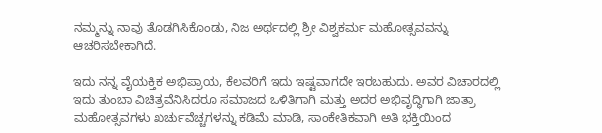ನಮ್ಮನ್ನು ನಾವು ತೊಡಗಿಸಿಕೊಂಡು, ನಿಜ ಅರ್ಥದಲ್ಲಿ ಶ್ರೀ ವಿಶ್ವಕರ್ಮ ಮಹೋತ್ಸವವನ್ನು ಆಚರಿಸಬೇಕಾಗಿದೆ.

ಇದು ನನ್ನ ವೈಯಕ್ತಿಕ ಅಭಿಪ್ರಾಯ, ಕೆಲವರಿಗೆ ಇದು ಇಷ್ಟವಾಗದೇ ಇರಬಹುದು. ಅವರ ವಿಚಾರದಲ್ಲಿ ಇದು ತುಂಬಾ ವಿಚಿತ್ರವೆನಿಸಿದರೂ ಸಮಾಜದ ಒಳಿತಿಗಾಗಿ ಮತ್ತು ಅದರ ಅಭಿವೃದ್ಧಿಗಾಗಿ ಜಾತ್ರಾ ಮಹೋತ್ಸವಗಳು ಖರ್ಚುವೆಚ್ಚಗಳನ್ನು ಕಡಿಮೆ ಮಾಡಿ, ಸಾಂಕೇತಿಕವಾಗಿ ಅತಿ ಭಕ್ತಿಯಿಂದ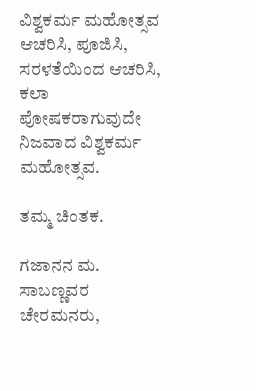ವಿಶ್ವಕರ್ಮ ಮಹೋತ್ಸವ ಆಚರಿಸಿ, ಪೂಜಿಸಿ, ಸರಳತೆಯಿಂದ ಆಚರಿಸಿ, ಕಲಾ ಪೋಷಕರಾಗುವುದೇ ನಿಜವಾದ ವಿಶ್ವಕರ್ಮ ಮಹೋತ್ಸವ.

ತಮ್ಮ ಚಿಂತಕ.

ಗಜಾನನ ಮ. ಸಾಬಣ್ಣವರ
ಚೇರಮನರು,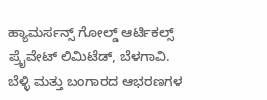ಹ್ಯಾಮರ್ಸನ್ಸ್ ಗೋಲ್ಡ್ ಆರ್ಟಿಕಲ್ಸ್ ಪ್ರೈವೇಟ್ ಲಿಮಿಟೆಡ್, ಬೆಳಗಾವಿ.
ಬೆಳ್ಳಿ ಮತ್ತು ಬಂಗಾರದ ಆಭರಣಗಳ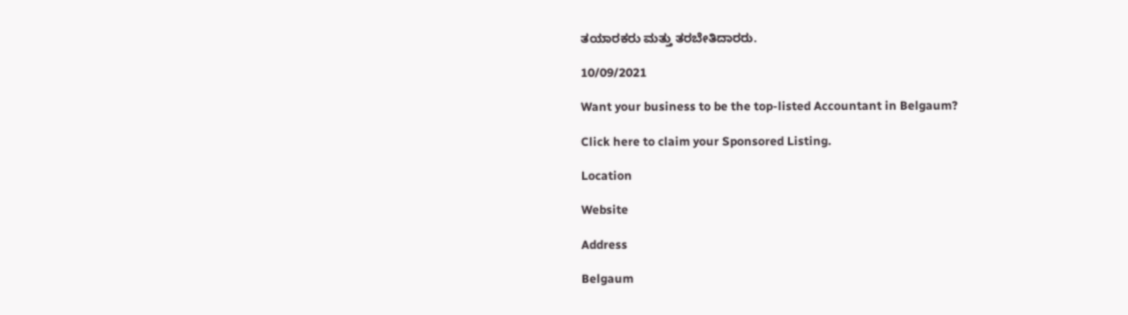ತಯಾರಕರು ಮತ್ತು ತರಬೇತಿದಾರರು.

10/09/2021

Want your business to be the top-listed Accountant in Belgaum?

Click here to claim your Sponsored Listing.

Location

Website

Address

Belgaum